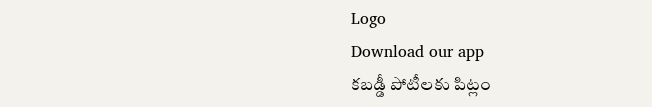Logo
Download our app
కబడ్డీ పోటీలకు పిట్లం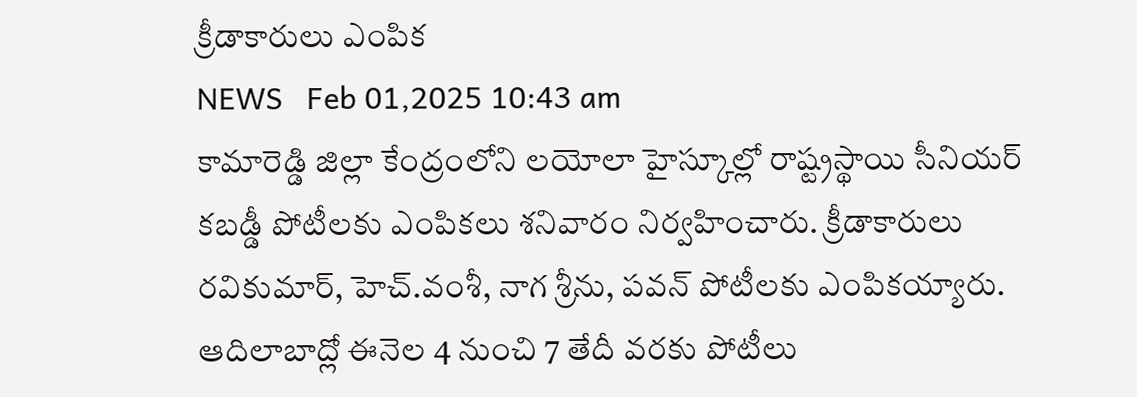క్రీడాకారులు ఎంపిక
NEWS   Feb 01,2025 10:43 am
కామారెడ్డి జిల్లా కేంద్రంలోని లయోలా హైస్కూల్లో రాష్ట్రస్థాయి సీనియర్ కబడ్డీ పోటీలకు ఎంపికలు శనివారం నిర్వహించారు. క్రీడాకారులు రవికుమార్, హెచ్.వంశీ, నాగ శ్రీను, పవన్ పోటీలకు ఎంపికయ్యారు. ఆదిలాబాద్లో ఈనెల 4 నుంచి 7 తేదీ వరకు పోటీలు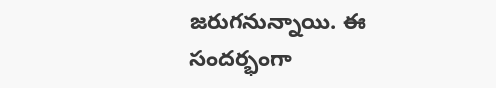జరుగనున్నాయి. ఈ సందర్భంగా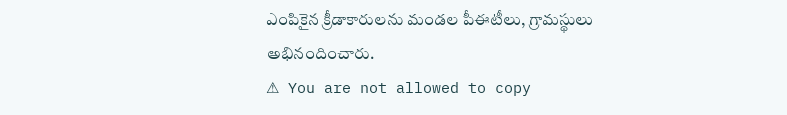ఎంపికైన క్రీడాకారులను మండల పీఈటీలు, గ్రామస్థులు అభినందించారు.
⚠ You are not allowed to copy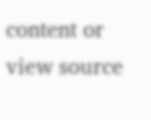content or view source